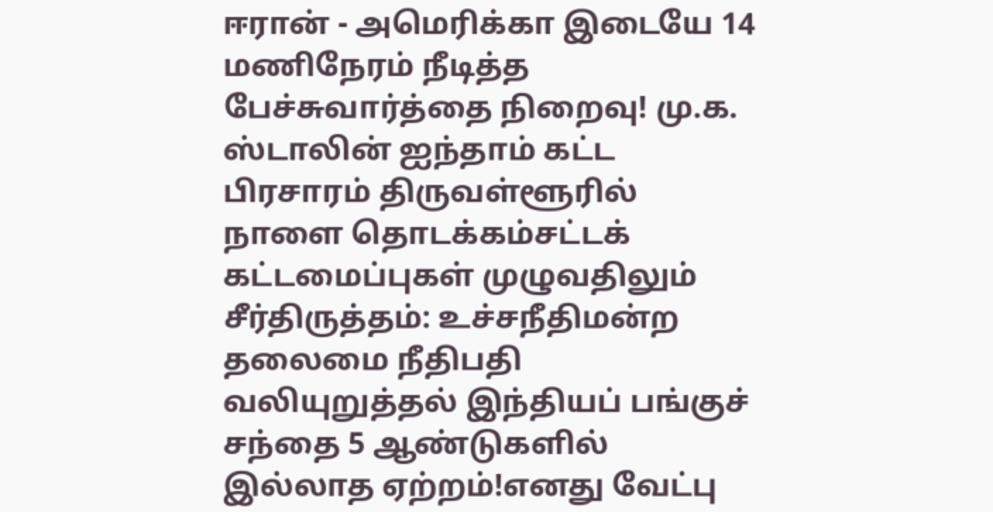ஈரான் - அமெரிக்கா இடையே 14 மணிநேரம் நீடித்த பேச்சுவார்த்தை நிறைவு! மு.க. ஸ்டாலின் ஐந்தாம் கட்ட பிரசாரம் திருவள்ளூரில் நாளை தொடக்கம்சட்டக் கட்டமைப்புகள் முழுவதிலும் சீர்திருத்தம்: உச்சநீதிமன்ற தலைமை நீதிபதி வலியுறுத்தல் இந்தியப் பங்குச் சந்தை 5 ஆண்டுகளில் இல்லாத ஏற்றம்!எனது வேட்பு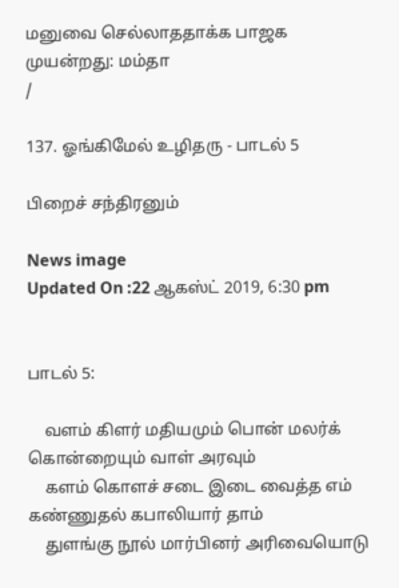மனுவை செல்லாததாக்க பாஜக முயன்றது: மம்தா
/

137. ஓங்கிமேல் உழிதரு - பாடல் 5

பிறைச் சந்திரனும்

News image
Updated On :22 ஆகஸ்ட் 2019, 6:30 pm


பாடல் 5:

    வளம் கிளர் மதியமும் பொன் மலர்க் கொன்றையும் வாள் அரவும்
    களம் கொளச் சடை இடை வைத்த எம் கண்ணுதல் கபாலியார் தாம்
    துளங்கு நூல் மார்பினர் அரிவையொடு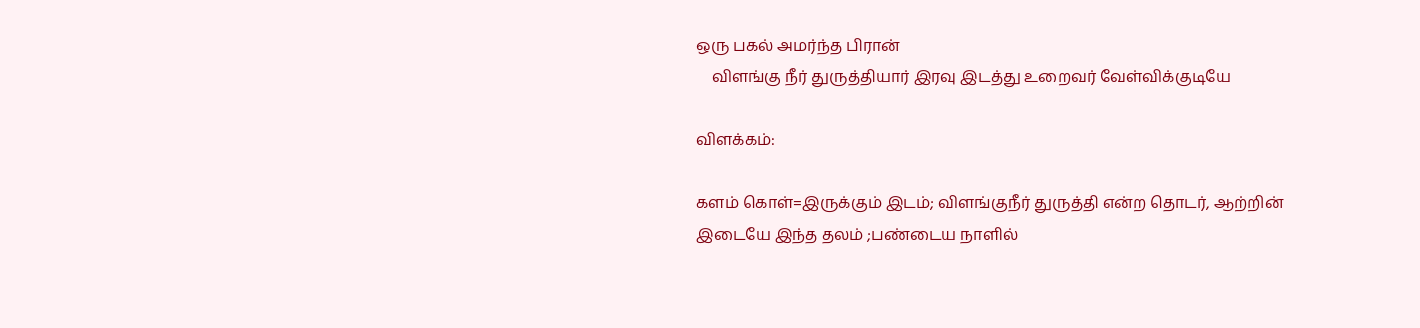ஒரு பகல் அமர்ந்த பிரான்
    விளங்கு நீர் துருத்தியார் இரவு இடத்து உறைவர் வேள்விக்குடியே

விளக்கம்:

களம் கொள்=இருக்கும் இடம்; விளங்குநீர் துருத்தி என்ற தொடர், ஆற்றின் இடையே இந்த தலம் ;பண்டைய நாளில்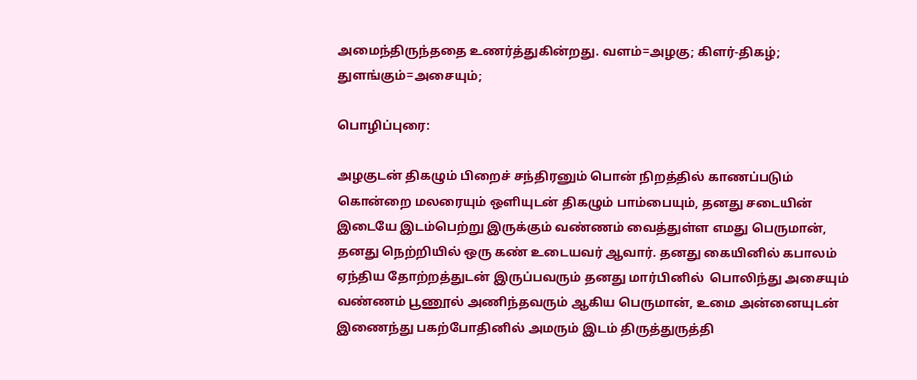அமைந்திருந்ததை உணர்த்துகின்றது. வளம்=அழகு; கிளர்-திகழ்; துளங்கும்=அசையும்;

பொழிப்புரை:

அழகுடன் திகழும் பிறைச் சந்திரனும் பொன் நிறத்தில் காணப்படும் கொன்றை மலரையும் ஒளியுடன் திகழும் பாம்பையும், தனது சடையின் இடையே இடம்பெற்று இருக்கும் வண்ணம் வைத்துள்ள எமது பெருமான், தனது நெற்றியில் ஒரு கண் உடையவர் ஆவார். தனது கையினில் கபாலம் ஏந்திய தோற்றத்துடன் இருப்பவரும் தனது மார்பினில்  பொலிந்து அசையும் வண்ணம் பூணூல் அணிந்தவரும் ஆகிய பெருமான், உமை அன்னையுடன் இணைந்து பகற்போதினில் அமரும் இடம் திருத்துருத்தி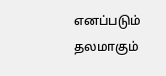எனப்படும் தலமாகும்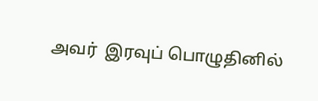அவர்  இரவுப் பொழுதினில்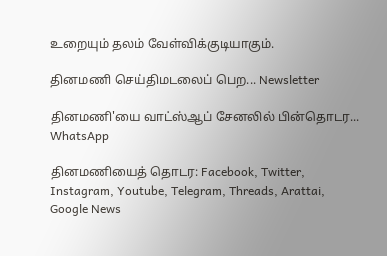உறையும் தலம் வேள்விக்குடியாகும்.

தினமணி செய்திமடலைப் பெற... Newsletter

தினமணி'யை வாட்ஸ்ஆப் சேனலில் பின்தொடர... WhatsApp

தினமணியைத் தொடர: Facebook, Twitter, Instagram, Youtube, Telegram, Threads, Arattai, Google News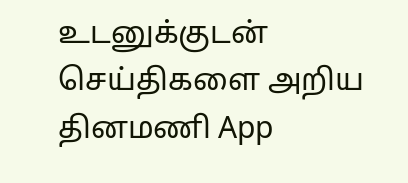உடனுக்குடன் செய்திகளை அறிய தினமணி App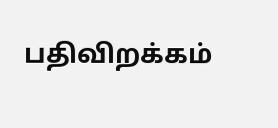பதிவிறக்கம்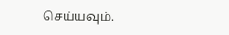செய்யவும்.